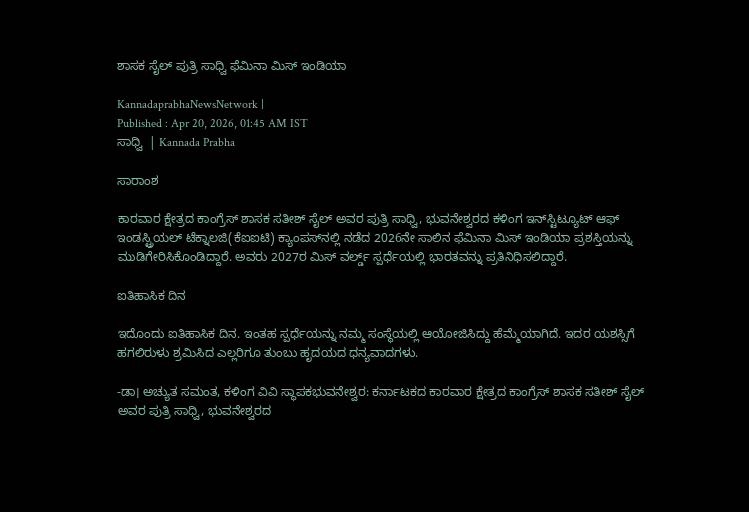ಶಾಸಕ ಸೈಲ್‌ ಪುತ್ರಿ ಸಾಧ್ವಿ ಫೆಮಿನಾ ಮಿಸ್‌ ಇಂಡಿಯಾ

KannadaprabhaNewsNetwork |
Published : Apr 20, 2026, 01:45 AM IST
ಸಾಧ್ವಿ  | Kannada Prabha

ಸಾರಾಂಶ

ಕಾರವಾರ ಕ್ಷೇತ್ರದ ಕಾಂಗ್ರೆಸ್‌ ಶಾಸಕ ಸತೀಶ್‌ ಸೈಲ್‌ ಅವರ ಪುತ್ರಿ ಸಾಧ್ವಿ, ಭುವನೇಶ್ವರದ ಕಳಿಂಗ ಇನ್‌ಸ್ಟಿಟ್ಯೂಟ್‌ ಆಫ್‌ ಇಂಡಸ್ಟ್ರಿಯಲ್‌ ಟೆಕ್ನಾಲಜಿ(ಕೆಐಐಟಿ) ಕ್ಯಾಂಪಸ್‌ನಲ್ಲಿ ನಡೆದ 2026ನೇ ಸಾಲಿನ ಫೆಮಿನಾ ಮಿಸ್‌ ಇಂಡಿಯಾ ಪ್ರಶಸ್ತಿಯನ್ನು ಮುಡಿಗೇರಿಸಿಕೊಂಡಿದ್ದಾರೆ. ಅವರು 2027ರ ಮಿಸ್‌ ವರ್ಲ್ಡ್‌ ಸ್ಪರ್ಧೆಯಲ್ಲಿ ಭಾರತವನ್ನು ಪ್ರತಿನಿಧಿಸಲಿದ್ದಾರೆ.

ಐತಿಹಾಸಿಕ ದಿನ

ಇದೊಂದು ಐತಿಹಾಸಿಕ ದಿನ. ಇಂತಹ ಸ್ಪರ್ಧೆಯನ್ನು ನಮ್ಮ ಸಂಸ್ಥೆಯಲ್ಲಿ ಆಯೋಜಿಸಿದ್ದು ಹೆಮ್ಮೆಯಾಗಿದೆ. ಇದರ ಯಶಸ್ಸಿಗೆ ಹಗಲಿರುಳು ಶ್ರಮಿಸಿದ ಎಲ್ಲರಿಗೂ ತುಂಬು ಹೃದಯದ ಧನ್ಯವಾದಗಳು.

-ಡಾ। ಅಚ್ಯುತ ಸಮಂತ, ಕಳಿಂಗ ವಿವಿ ಸ್ಥಾಪಕಭುವನೇಶ್ವರ: ಕರ್ನಾಟಕದ ಕಾರವಾರ ಕ್ಷೇತ್ರದ ಕಾಂಗ್ರೆಸ್‌ ಶಾಸಕ ಸತೀಶ್‌ ಸೈಲ್‌ ಅವರ ಪುತ್ರಿ ಸಾಧ್ವಿ, ಭುವನೇಶ್ವರದ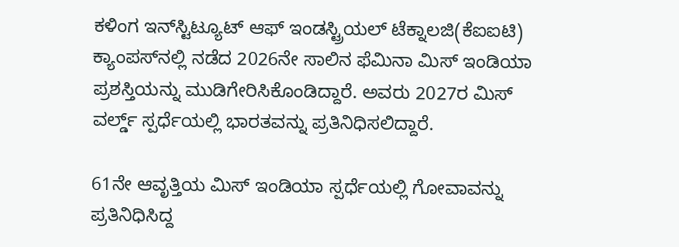ಕಳಿಂಗ ಇನ್‌ಸ್ಟಿಟ್ಯೂಟ್‌ ಆಫ್‌ ಇಂಡಸ್ಟ್ರಿಯಲ್‌ ಟೆಕ್ನಾಲಜಿ(ಕೆಐಐಟಿ) ಕ್ಯಾಂಪಸ್‌ನಲ್ಲಿ ನಡೆದ 2026ನೇ ಸಾಲಿನ ಫೆಮಿನಾ ಮಿಸ್‌ ಇಂಡಿಯಾ ಪ್ರಶಸ್ತಿಯನ್ನು ಮುಡಿಗೇರಿಸಿಕೊಂಡಿದ್ದಾರೆ. ಅವರು 2027ರ ಮಿಸ್‌ ವರ್ಲ್ಡ್‌ ಸ್ಪರ್ಧೆಯಲ್ಲಿ ಭಾರತವನ್ನು ಪ್ರತಿನಿಧಿಸಲಿದ್ದಾರೆ.

61ನೇ ಆವೃತ್ತಿಯ ಮಿಸ್‌ ಇಂಡಿಯಾ ಸ್ಪರ್ಧೆಯಲ್ಲಿ ಗೋವಾವನ್ನು ಪ್ರತಿನಿಧಿಸಿದ್ದ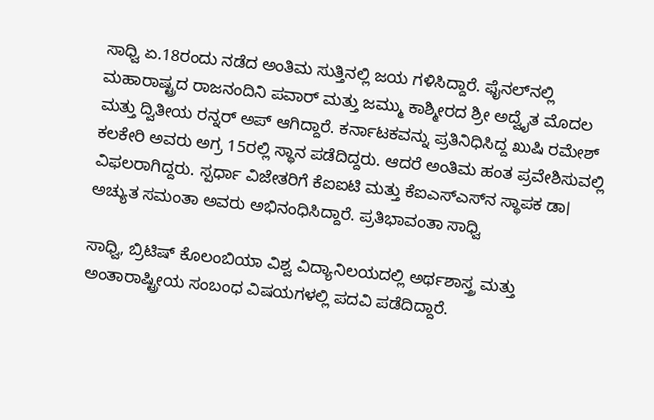ಸಾಧ್ವಿ ಏ.18ರಂದು ನಡೆದ ಅಂತಿಮ ಸುತ್ತಿನಲ್ಲಿ ಜಯ ಗಳಿಸಿದ್ದಾರೆ. ಫೈನಲ್‌ನಲ್ಲಿ ಮಹಾರಾಷ್ಟ್ರದ ರಾಜನಂದಿನಿ ಪವಾರ್‌ ಮತ್ತು ಜಮ್ಮು ಕಾಶ್ಮೀರದ ಶ್ರೀ ಅದ್ವೈತ ಮೊದಲ ಮತ್ತು ದ್ವಿತೀಯ ರನ್ನರ್‌ ಅಪ್ ಆಗಿದ್ದಾರೆ. ಕರ್ನಾಟಕವನ್ನು ಪ್ರತಿನಿಧಿಸಿದ್ದ ಖುಷಿ ರಮೇಶ್‌ ಕಲಕೇರಿ ಅವರು ಅಗ್ರ 15ರಲ್ಲಿ ಸ್ಥಾನ ಪಡೆದಿದ್ದರು. ಆದರೆ ಅಂತಿಮ ಹಂತ ಪ್ರವೇಶಿಸುವಲ್ಲಿ ವಿಫಲರಾಗಿದ್ದರು. ಸ್ಪರ್ಧಾ ವಿಜೇತರಿಗೆ ಕೆಐಐಟಿ ಮತ್ತು ಕೆಐಎಸ್‌ಎಸ್‌ನ ಸ್ಥಾಪಕ ಡಾ। ಅಚ್ಯುತ ಸಮಂತಾ ಅವರು ಅಭಿನಂಧಿಸಿದ್ದಾರೆ. ಪ್ರತಿಭಾವಂತಾ ಸಾಧ್ವಿ

ಸಾಧ್ವಿ, ಬ್ರಿಟಿಷ್‌ ಕೊಲಂಬಿಯಾ ವಿಶ್ವ ವಿದ್ಯಾನಿಲಯದಲ್ಲಿ ಅರ್ಥಶಾಸ್ತ್ರ ಮತ್ತು ಅಂತಾರಾಷ್ಟ್ರೀಯ ಸಂಬಂಧ ವಿಷಯಗಳಲ್ಲಿ ಪದವಿ ಪಡೆದಿದ್ದಾರೆ.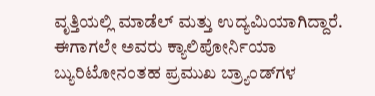ವೃತ್ತಿಯಲ್ಲಿ ಮಾಡೆಲ್‌ ಮತ್ತು ಉದ್ಯಮಿಯಾಗಿದ್ದಾರೆ. ಈಗಾಗಲೇ ಅವರು ಕ್ಯಾಲಿಪೋರ್ನಿಯಾ ಬ್ಯುರಿಟೋನಂತಹ ಪ್ರಮುಖ ಬ್ರ್ಯಾಂಡ್‌ಗಳ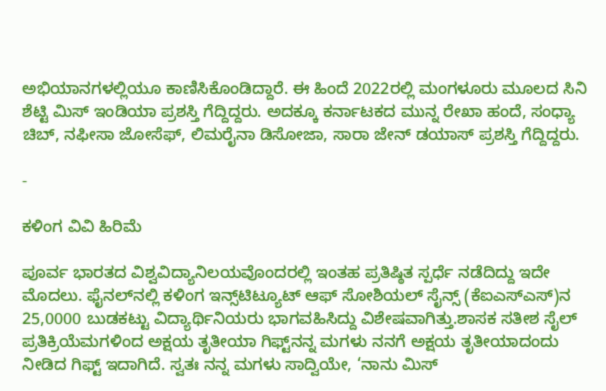ಅಭಿಯಾನಗಳಲ್ಲಿಯೂ ಕಾಣಿಸಿಕೊಂಡಿದ್ದಾರೆ. ಈ ಹಿಂದೆ 2022ರಲ್ಲಿ ಮಂಗಳೂರು ಮೂಲದ ಸಿನಿ ಶೆಟ್ಟಿ ಮಿಸ್‌ ಇಂಡಿಯಾ ಪ್ರಶಸ್ತಿ ಗೆದ್ದಿದ್ದರು. ಅದಕ್ಕೂ ಕರ್ನಾಟಕದ ಮುನ್ನ ರೇಖಾ ಹಂದೆ, ಸಂಧ್ಯಾ ಚಿಬ್‌, ನಫೀಸಾ ಜೋಸೆಫ್‌, ಲಿಮರೈನಾ ಡಿಸೋಜಾ, ಸಾರಾ ಜೇನ್‌ ಡಯಾಸ್‌ ಪ್ರಶಸ್ತಿ ಗೆದ್ದಿದ್ದರು.

-

ಕಳಿಂಗ ವಿವಿ ಹಿರಿಮೆ

ಪೂರ್ವ ಭಾರತದ ವಿಶ್ವವಿದ್ಯಾನಿಲಯವೊಂದರಲ್ಲಿ ಇಂತಹ ಪ್ರತಿಷ್ಠಿತ ಸ್ಪರ್ಧೆ ನಡೆದಿದ್ದು ಇದೇ ಮೊದಲು. ಫೈನಲ್‌ನಲ್ಲಿ ಕಳಿಂಗ ಇನ್ಸ್‌ಟಿಟ್ಯೂಟ್‌ ಆಫ್‌ ಸೋಶಿಯಲ್‌ ಸೈನ್ಸ್‌ (ಕೆಐಎಸ್‌ಎಸ್‌)ನ 25,0000 ಬುಡಕಟ್ಟು ವಿದ್ಯಾರ್ಥಿನಿಯರು ಭಾಗವಹಿಸಿದ್ದು ವಿಶೇಷವಾಗಿತ್ತು.ಶಾಸಕ ಸತೀಶ ಸೈಲ್ ಪ್ರತಿಕ್ರಿಯೆಮಗಳಿಂದ ಅಕ್ಷಯ ತೃತೀಯಾ ಗಿಫ್ಟ್‌ನನ್ನ ಮಗಳು ನನಗೆ ಅಕ್ಷಯ ತೃತೀಯಾದಂದು ನೀಡಿದ ಗಿಫ್ಟ್ ಇದಾಗಿದೆ. ಸ್ವತಃ ನನ್ನ ಮಗಳು ಸಾದ್ವಿಯೇ, ‘ನಾನು ಮಿಸ್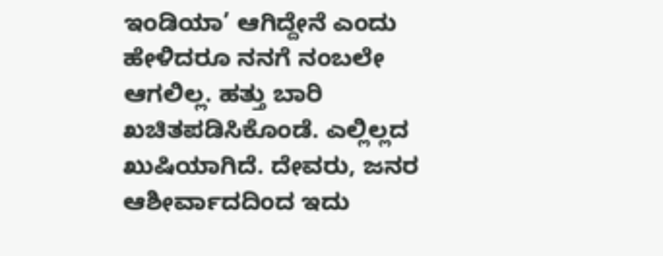ಇಂಡಿಯಾ’ ಆಗಿದ್ದೇನೆ ಎಂದು ಹೇಳಿದರೂ ನನಗೆ ನಂಬಲೇ ಆಗಲಿಲ್ಲ. ಹತ್ತು ಬಾರಿ ಖಚಿತಪಡಿಸಿಕೊಂಡೆ. ಎಲ್ಲಿಲ್ಲದ ಖುಷಿಯಾಗಿದೆ. ದೇವರು, ಜನರ ಆಶೀರ್ವಾದದಿಂದ ಇದು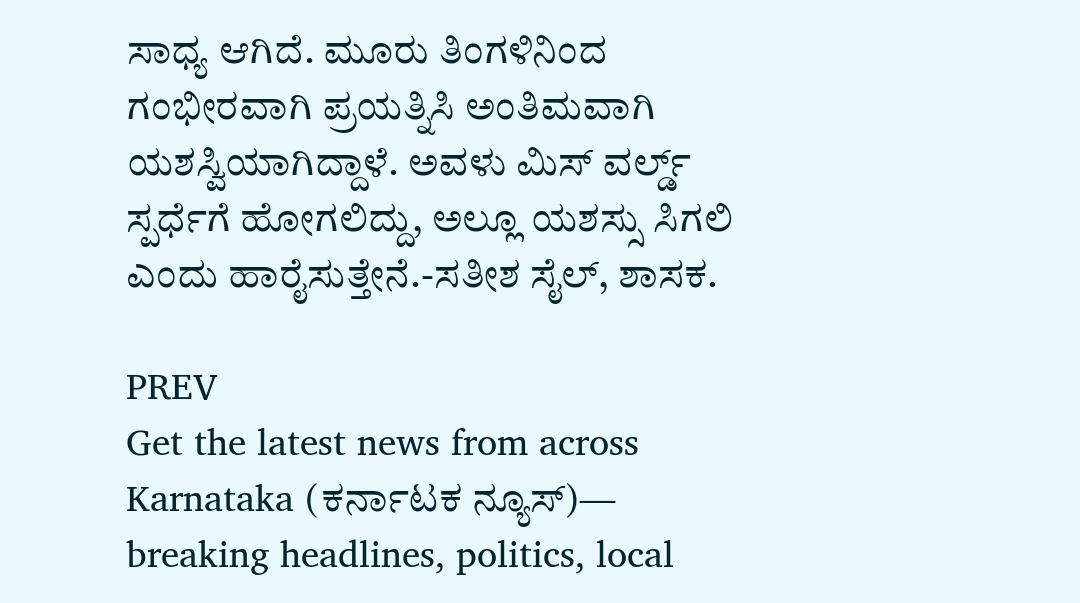ಸಾಧ್ಯ ಆಗಿದೆ. ಮೂರು ತಿಂಗಳಿನಿಂದ ಗಂಭೀರವಾಗಿ ಪ್ರಯತ್ನಿಸಿ ಅಂತಿಮವಾಗಿ ಯಶಸ್ವಿಯಾಗಿದ್ದಾಳೆ. ಅವಳು ಮಿಸ್ ವರ್ಲ್ಡ್ ಸ್ಪರ್ಧೆಗೆ ಹೋಗಲಿದ್ದು, ಅಲ್ಲೂ ಯಶಸ್ಸು ಸಿಗಲಿ ಎಂದು ಹಾರೈಸುತ್ತೇನೆ.-ಸತೀಶ ಸೈಲ್, ಶಾಸಕ.

PREV
Get the latest news from across Karnataka (ಕರ್ನಾಟಕ ನ್ಯೂಸ್)— breaking headlines, politics, local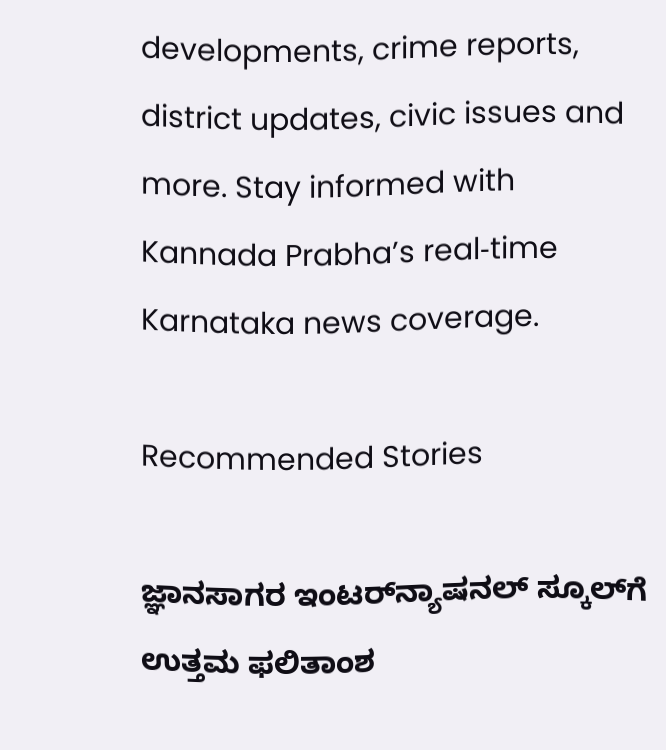developments, crime reports, district updates, civic issues and more. Stay informed with Kannada Prabha’s real‑time Karnataka news coverage.

Recommended Stories

ಜ್ಞಾನಸಾಗರ ಇಂಟರ್‌ನ್ಯಾಷನಲ್ ಸ್ಕೂಲ್‌ಗೆ ಉತ್ತಮ ಫಲಿತಾಂಶ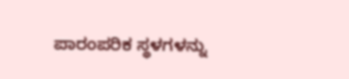ಪಾರಂಪರಿಕ ಸ್ಥಳಗಳನ್ನು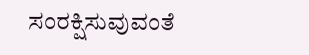ಸಂರಕ್ಷಿಸುವುವಂತೆ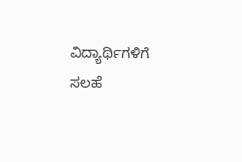ವಿದ್ಯಾರ್ಥಿಗಳಿಗೆ ಸಲಹೆ